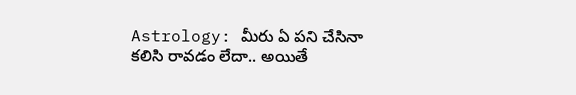Astrology: మీరు ఏ పని చేసినా కలిసి రావడం లేదా.. అయితే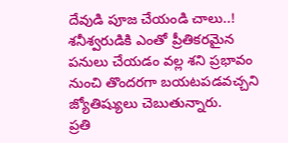దేవుడి పూజ చేయండి చాలు..!
శనీశ్వరుడికి ఎంతో ప్రీతికరమైన పనులు చేయడం వల్ల శని ప్రభావం నుంచి తొందరగా బయటపడవచ్చని జ్యోతిష్యులు చెబుతున్నారు.
ప్రతి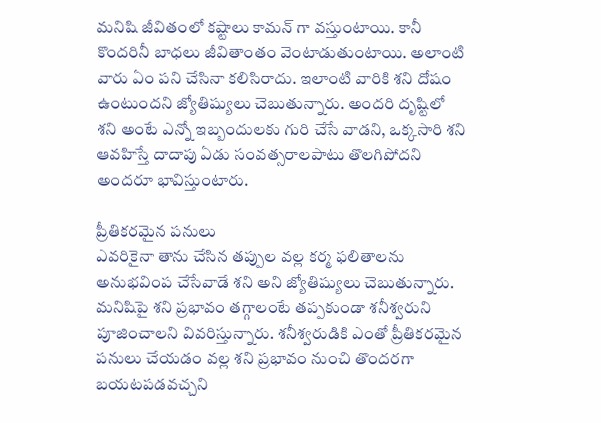మనిషి జీవితంలో కష్టాలు కామన్ గా వస్తుంటాయి. కానీ కొందరినీ బాధలు జీవితాంతం వెంటాడుతుంటాయి. అలాంటి వారు ఏం పని చేసినా కలిసిరాదు. ఇలాంటి వారికి శని దోషం ఉంటుందని జ్యోతిష్యులు చెబుతున్నారు. అందరి దృష్టిలో శని అంటే ఎన్నో ఇబ్బందులకు గురి చేసే వాడని, ఒక్కసారి శని ఆవహిస్తే దాదాపు ఏడు సంవత్సరాలపాటు తొలగిపోదని అందరూ భావిస్తుంటారు.

ప్రీతికరమైన పనులు
ఎవరికైనా తాను చేసిన తప్పుల వల్ల కర్మ ఫలితాలను అనుభవింప చేసేవాడే శని అని జ్యోతిష్యులు చెబుతున్నారు. మనిషిపై శని ప్రభావం తగ్గాలంటే తప్పకుండా శనీశ్వరుని పూజించాలని వివరిస్తున్నారు. శనీశ్వరుడికి ఎంతో ప్రీతికరమైన పనులు చేయడం వల్ల శని ప్రభావం నుంచి తొందరగా బయటపడవచ్చని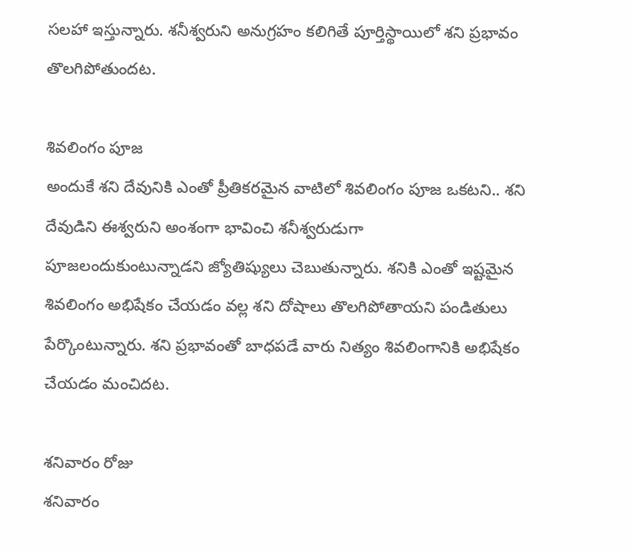సలహా ఇస్తున్నారు. శనీశ్వరుని అనుగ్రహం కలిగితే పూర్తిస్థాయిలో శని ప్రభావం తొలగిపోతుందట.

శివలింగం పూజ
అందుకే శని దేవునికి ఎంతో ప్రీతికరమైన వాటిలో శివలింగం పూజ ఒకటని.. శని దేవుడిని ఈశ్వరుని అంశంగా భావించి శనీశ్వరుడుగా పూజలందుకుంటున్నాడని జ్యోతిష్యులు చెబుతున్నారు. శనికి ఎంతో ఇష్టమైన శివలింగం అభిషేకం చేయడం వల్ల శని దోషాలు తొలగిపోతాయని పండితులు పేర్కొంటున్నారు. శని ప్రభావంతో బాధపడే వారు నిత్యం శివలింగానికి అభిషేకం చేయడం మంచిదట.

శనివారం రోజు
శనివారం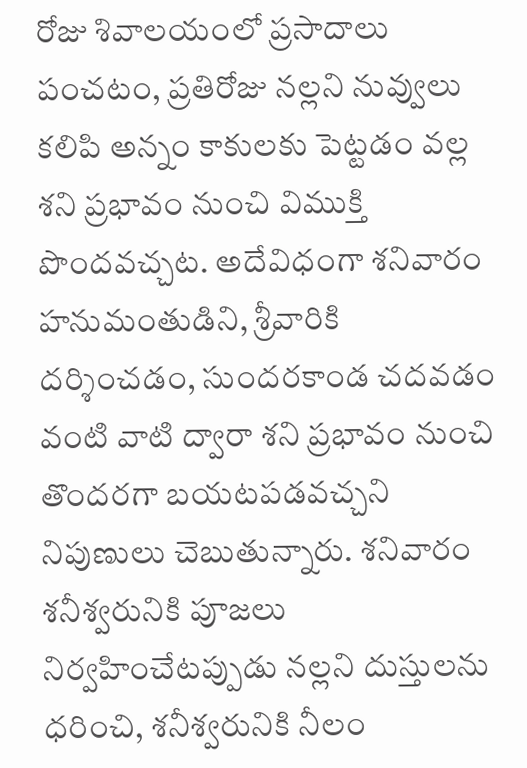రోజు శివాలయంలో ప్రసాదాలు పంచటం, ప్రతిరోజు నల్లని నువ్వులు కలిపి అన్నం కాకులకు పెట్టడం వల్ల శని ప్రభావం నుంచి విముక్తి పొందవచ్చట. అదేవిధంగా శనివారం హనుమంతుడిని, శ్రీవారికి దర్శించడం, సుందరకాండ చదవడం వంటి వాటి ద్వారా శని ప్రభావం నుంచి తొందరగా బయటపడవచ్చని నిపుణులు చెబుతున్నారు. శనివారం శనీశ్వరునికి పూజలు నిర్వహించేటప్పుడు నల్లని దుస్తులను ధరించి, శనీశ్వరునికి నీలం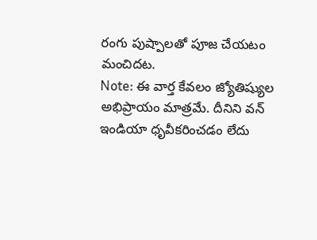రంగు పుష్పాలతో పూజ చేయటం మంచిదట.
Note: ఈ వార్త కేవలం జ్యోతిష్యుల అభిప్రాయం మాత్రమే. దీనిని వన్ ఇండియా ధృవీకరించడం లేదు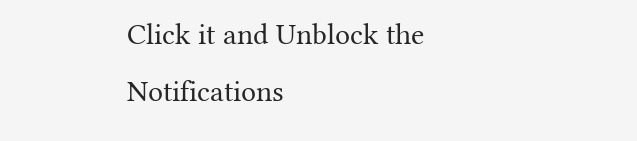Click it and Unblock the Notifications